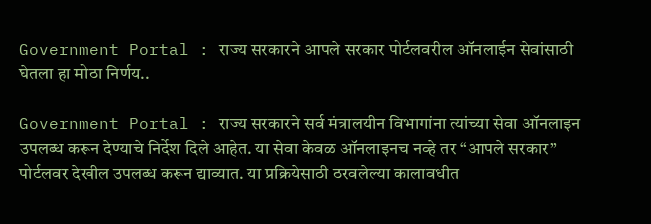Government Portal : राज्य सरकारने आपले सरकार पोर्टलवरील ऑनलाईन सेवांसाठी घेतला हा मोठा निर्णय..

Government Portal : राज्य सरकारने सर्व मंत्रालयीन विभागांना त्यांच्या सेवा ऑनलाइन उपलब्ध करून देण्याचे निर्देश दिले आहेत. या सेवा केवळ ऑनलाइनच नव्हे तर “आपले सरकार” पोर्टलवर देखील उपलब्ध करून द्याव्यात. या प्रक्रियेसाठी ठरवलेल्या कालावधीत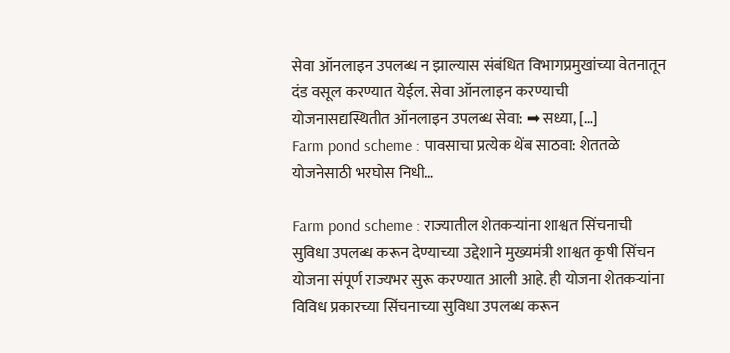सेवा ऑनलाइन उपलब्ध न झाल्यास संबंधित विभागप्रमुखांच्या वेतनातून दंड वसूल करण्यात येईल. सेवा ऑनलाइन करण्याची योजनासद्यस्थितीत ऑनलाइन उपलब्ध सेवा: ➡ सध्या, […]
Farm pond scheme : पावसाचा प्रत्येक थेंब साठवा: शेततळे योजनेसाठी भरघोस निधी…

Farm pond scheme : राज्यातील शेतकऱ्यांना शाश्वत सिंचनाची सुविधा उपलब्ध करून देण्याच्या उद्देशाने मुख्यमंत्री शाश्वत कृषी सिंचन योजना संपूर्ण राज्यभर सुरू करण्यात आली आहे. ही योजना शेतकऱ्यांना विविध प्रकारच्या सिंचनाच्या सुविधा उपलब्ध करून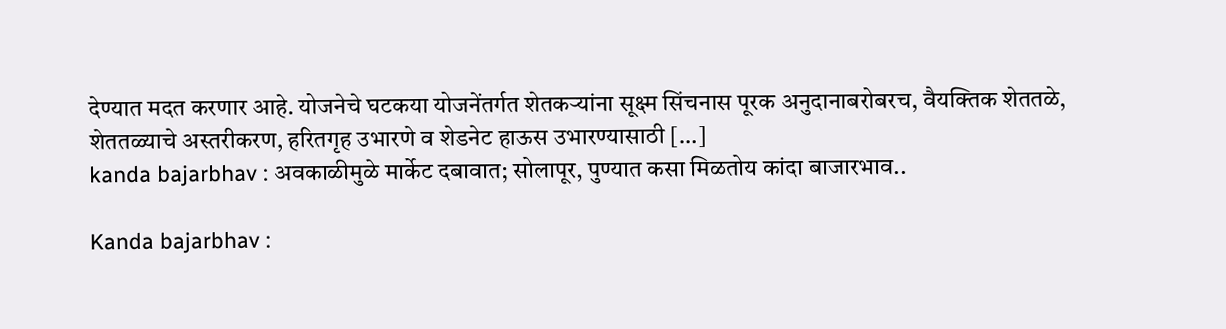देण्यात मदत करणार आहे. योजनेचे घटकया योजनेंतर्गत शेतकऱ्यांना सूक्ष्म सिंचनास पूरक अनुदानाबरोबरच, वैयक्तिक शेततळे, शेततळ्याचे अस्तरीकरण, हरितगृह उभारणे व शेडनेट हाऊस उभारण्यासाठी […]
kanda bajarbhav : अवकाळीमुळे मार्केट दबावात; सोलापूर, पुण्यात कसा मिळतोय कांदा बाजारभाव..

Kanda bajarbhav :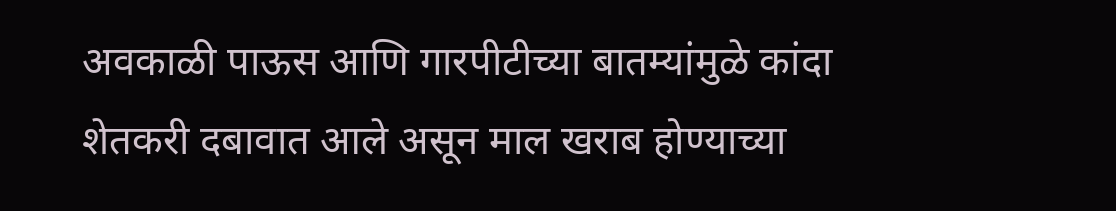अवकाळी पाऊस आणि गारपीटीच्या बातम्यांमुळे कांदा शेतकरी दबावात आले असून माल खराब होण्याच्या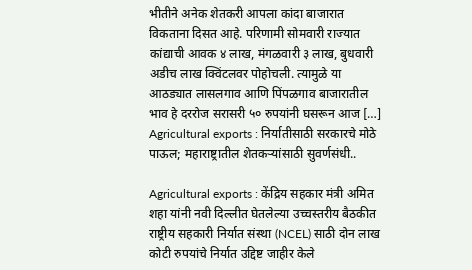भीतीने अनेक शेतकरी आपला कांदा बाजारात विकताना दिसत आहे. परिणामी सोमवारी राज्यात कांद्याची आवक ४ लाख, मंगळवारी ३ लाख, बुधवारी अडीच लाख क्विंटलवर पोहोचली. त्यामुळे या आठड्यात लासलगाव आणि पिंपळगाव बाजारातील भाव हे दररोज सरासरी ५० रुपयांनी घसरून आज […]
Agricultural exports : निर्यातीसाठी सरकारचे मोठे पाऊल; महाराष्ट्रातील शेतकऱ्यांसाठी सुवर्णसंधी..

Agricultural exports : केंद्रिय सहकार मंत्री अमित शहा यांनी नवी दिल्लीत घेतलेल्या उच्चस्तरीय बैठकीत राष्ट्रीय सहकारी निर्यात संस्था (NCEL) साठी दोन लाख कोटी रुपयांचे निर्यात उद्दिष्ट जाहीर केले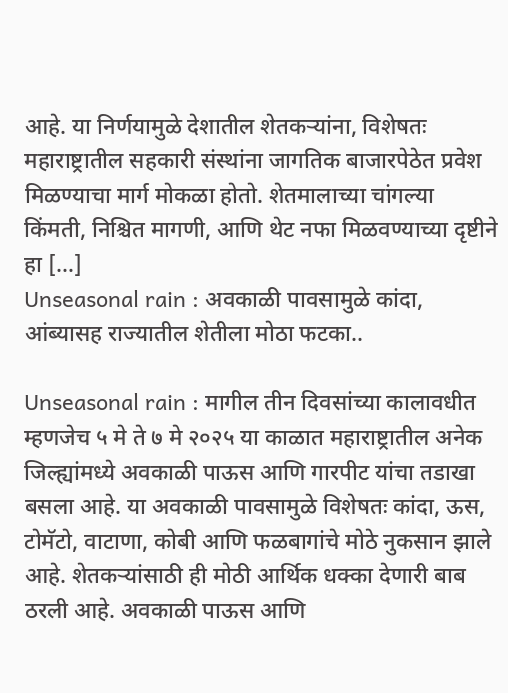आहे. या निर्णयामुळे देशातील शेतकऱ्यांना, विशेषतः महाराष्ट्रातील सहकारी संस्थांना जागतिक बाजारपेठेत प्रवेश मिळण्याचा मार्ग मोकळा होतो. शेतमालाच्या चांगल्या किंमती, निश्चित मागणी, आणि थेट नफा मिळवण्याच्या दृष्टीने हा […]
Unseasonal rain : अवकाळी पावसामुळे कांदा, आंब्यासह राज्यातील शेतीला मोठा फटका..

Unseasonal rain : मागील तीन दिवसांच्या कालावधीत म्हणजेच ५ मे ते ७ मे २०२५ या काळात महाराष्ट्रातील अनेक जिल्ह्यांमध्ये अवकाळी पाऊस आणि गारपीट यांचा तडाखा बसला आहे. या अवकाळी पावसामुळे विशेषतः कांदा, ऊस, टोमॅटो, वाटाणा, कोबी आणि फळबागांचे मोठे नुकसान झाले आहे. शेतकऱ्यांसाठी ही मोठी आर्थिक धक्का देणारी बाब ठरली आहे. अवकाळी पाऊस आणि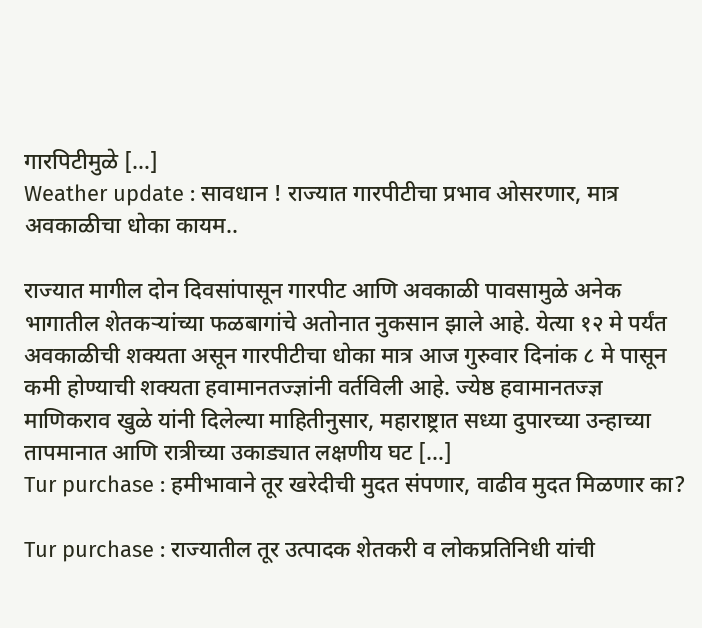गारपिटीमुळे […]
Weather update : सावधान ! राज्यात गारपीटीचा प्रभाव ओसरणार, मात्र अवकाळीचा धोका कायम..

राज्यात मागील दोन दिवसांपासून गारपीट आणि अवकाळी पावसामुळे अनेक भागातील शेतकऱ्यांच्या फळबागांचे अतोनात नुकसान झाले आहे. येत्या १२ मे पर्यंत अवकाळीची शक्यता असून गारपीटीचा धोका मात्र आज गुरुवार दिनांक ८ मे पासून कमी होण्याची शक्यता हवामानतज्ज्ञांनी वर्तविली आहे. ज्येष्ठ हवामानतज्ज्ञ माणिकराव खुळे यांनी दिलेल्या माहितीनुसार, महाराष्ट्रात सध्या दुपारच्या उन्हाच्या तापमानात आणि रात्रीच्या उकाड्यात लक्षणीय घट […]
Tur purchase : हमीभावाने तूर खरेदीची मुदत संपणार, वाढीव मुदत मिळणार का?

Tur purchase : राज्यातील तूर उत्पादक शेतकरी व लोकप्रतिनिधी यांची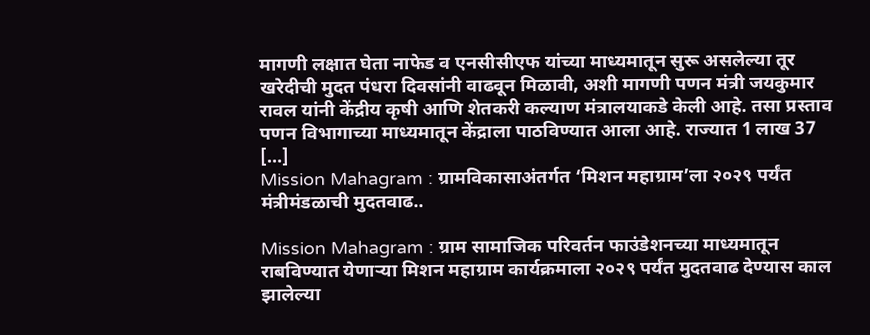मागणी लक्षात घेता नाफेड व एनसीसीएफ यांच्या माध्यमातून सुरू असलेल्या तूर खरेदीची मुदत पंधरा दिवसांनी वाढवून मिळावी, अशी मागणी पणन मंत्री जयकुमार रावल यांनी केंद्रीय कृषी आणि शेतकरी कल्याण मंत्रालयाकडे केली आहे. तसा प्रस्ताव पणन विभागाच्या माध्यमातून केंद्राला पाठविण्यात आला आहे. राज्यात 1 लाख 37 […]
Mission Mahagram : ग्रामविकासाअंतर्गत ‘मिशन महाग्राम’ला २०२९ पर्यंत मंत्रीमंडळाची मुदतवाढ..

Mission Mahagram : ग्राम सामाजिक परिवर्तन फाउंडेशनच्या माध्यमातून राबविण्यात येणाऱ्या मिशन महाग्राम कार्यक्रमाला २०२९ पर्यंत मुदतवाढ देण्यास काल झालेल्या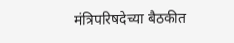मंत्रिपरिषदेच्या बैठकीत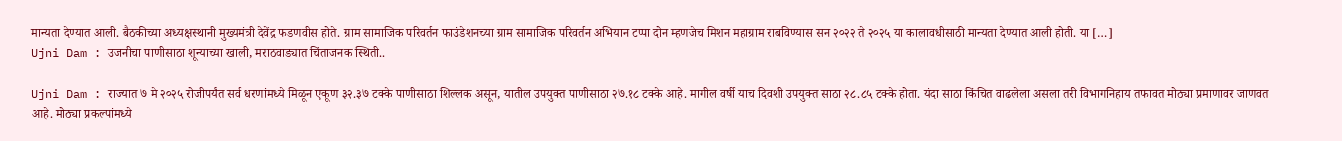मान्यता देण्यात आली. बैठकीच्या अध्यक्षस्थानी मुख्यमंत्री देवेंद्र फडणवीस होते. ग्राम सामाजिक परिवर्तन फाउंडेशनच्या ग्राम सामाजिक परिवर्तन अभियान टप्पा दोन म्हणजेच मिशन महाग्राम राबविण्यास सन २०२२ ते २०२५ या कालावधीसाठी मान्यता देण्यात आली होती. या […]
Ujni Dam : उजनीचा पाणीसाठा शून्याच्या खाली, मराठवाड्यात चिंताजनक स्थिती..

Ujni Dam : राज्यात ७ मे २०२५ रोजीपर्यंत सर्व धरणांमध्ये मिळून एकूण ३२.३७ टक्के पाणीसाठा शिल्लक असून, यातील उपयुक्त पाणीसाठा २७.१८ टक्के आहे. मागील वर्षी याच दिवशी उपयुक्त साठा २८.८५ टक्के होता. यंदा साठा किंचित वाढलेला असला तरी विभागनिहाय तफावत मोठ्या प्रमाणावर जाणवत आहे. मोठ्या प्रकल्पांमध्ये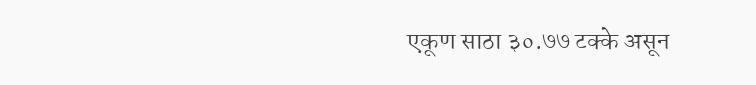एकूण साठा ३०.७७ टक्के असून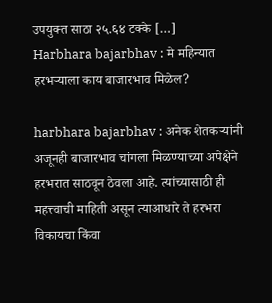उपयुक्त साठा २५.६४ टक्के […]
Harbhara bajarbhav : मे महिन्यात हरभऱ्याला काय बाजारभाव मिळेल?

harbhara bajarbhav : अनेक शेतकऱ्यांनी अजूनही बाजारभाव चांगला मिळण्याच्या अपेक्षेने हरभरात साठवून ठेवला आहे. त्यांच्यासाठी ही महत्त्वाची माहिती असून त्याआधारे ते हरभरा विकायचा किंवा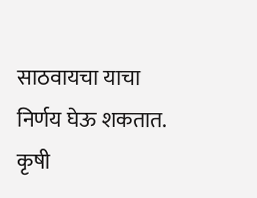साठवायचा याचा निर्णय घेऊ शकतात. कृषी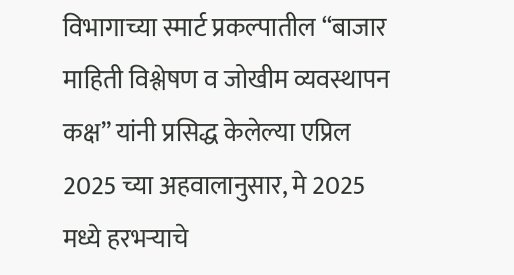विभागाच्या स्मार्ट प्रकल्पातील “बाजार माहिती विश्लेषण व जोखीम व्यवस्थापन कक्ष” यांनी प्रसिद्ध केलेल्या एप्रिल 2025 च्या अहवालानुसार, मे 2025 मध्ये हरभऱ्याचे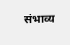संभाव्य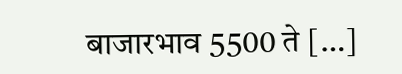बाजारभाव 5500 ते […]